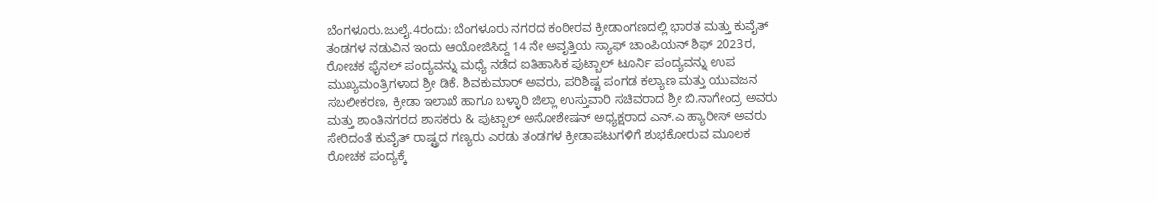ಬೆಂಗಳೂರು.ಜುಲೈ.4ರಂದು: ಬೆಂಗಳೂರು ನಗರದ ಕಂಠೀರವ ಕ್ರೀಡಾಂಗಣದಲ್ಲಿ ಭಾರತ ಮತ್ತು ಕುವೈತ್ ತಂಡಗಳ ನಡುವಿನ ಇಂದು ಆಯೋಜಿಸಿದ್ದ 14 ನೇ ಅವೃತ್ತಿಯ ಸ್ಯಾಫ್ ಚಾಂಪಿಯನ್ ಶಿಫ್ 2023ರ, ರೋಚಕ ಫೈನಲ್ ಪಂದ್ಯವನ್ನು ಮಧ್ಯೆ ನಡೆದ ಐತಿಹಾಸಿಕ ಪುಟ್ಬಾಲ್ ಟೂರ್ನಿ ಪಂದ್ಯವನ್ನು ಉಪ ಮುಖ್ಯಮಂತ್ರಿಗಳಾದ ಶ್ರೀ ಡಿಕೆ. ಶಿವಕುಮಾರ್ ಅವರು, ಪರಿಶಿಷ್ಟ ಪಂಗಡ ಕಲ್ಯಾಣ ಮತ್ತು ಯುವಜನ ಸಬಲೀಕರಣ, ಕ್ರೀಡಾ ಇಲಾಖೆ ಹಾಗೂ ಬಳ್ಳಾರಿ ಜಿಲ್ಲಾ ಉಸ್ತುವಾರಿ ಸಚಿವರಾದ ಶ್ರೀ ಬಿ.ನಾಗೇಂದ್ರ ಅವರು ಮತ್ತು ಶಾಂತಿನಗರದ ಶಾಸಕರು & ಪುಟ್ಬಾಲ್ ಅಸೋಶೇಷನ್ ಅಧ್ಯಕ್ಷರಾದ ಎನ್.ಎ ಹ್ಯಾರೀಸ್ ಅವರು ಸೇರಿದಂತೆ ಕುವೈತ್ ರಾಷ್ಟ್ರದ ಗಣ್ಯರು ಎರಡು ತಂಡಗಳ ಕ್ರೀಡಾಪಟುಗಳಿಗೆ ಶುಭಕೋರುವ ಮೂಲಕ ರೋಚಕ ಪಂದ್ಯಕ್ಕೆ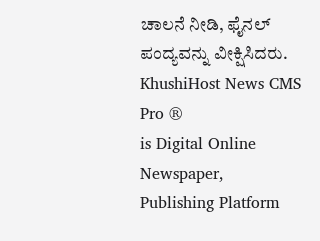ಚಾಲನೆ ನೀಡಿ, ಫೈನಲ್ ಪಂದ್ಯವನ್ನು ವೀಕ್ಷಿಸಿದರು.
KhushiHost News CMS Pro ®
is Digital Online Newspaper, Publishing Platform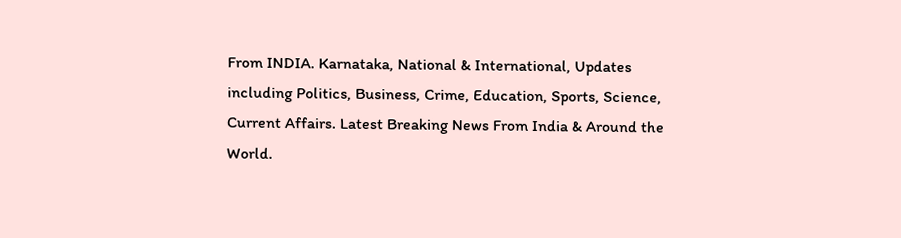From INDIA. Karnataka, National & International, Updates including Politics, Business, Crime, Education, Sports, Science, Current Affairs. Latest Breaking News From India & Around the World.